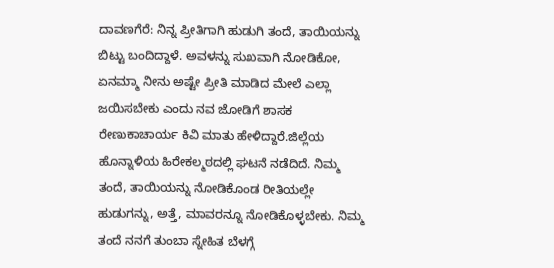ದಾವಣಗೆರೆ: ನಿನ್ನ ಪ್ರೀತಿಗಾಗಿ ಹುಡುಗಿ ತಂದೆ, ತಾಯಿಯನ್ನು ಬಿಟ್ಟು ಬಂದಿದ್ದಾಳೆ. ಅವಳನ್ನು ಸುಖವಾಗಿ ನೋಡಿಕೋ, ಏನಮ್ಮಾ ನೀನು ಅಷ್ಟೇ ಪ್ರೀತಿ ಮಾಡಿದ ಮೇಲೆ ಎಲ್ಲಾ ಜಯಿಸಬೇಕು ಎಂದು ನವ ಜೋಡಿಗೆ ಶಾಸಕ ರೇಣುಕಾಚಾರ್ಯ ಕಿವಿ ಮಾತು ಹೇಳಿದ್ದಾರೆ.ಜಿಲ್ಲೆಯ ಹೊನ್ನಾಳಿಯ ಹಿರೇಕಲ್ಮಠದಲ್ಲಿ ಘಟನೆ ನಡೆದಿದೆ. ನಿಮ್ಮ ತಂದೆ, ತಾಯಿಯನ್ನು ನೋಡಿಕೊಂಡ ರೀತಿಯಲ್ಲೇ ಹುಡುಗನ್ನು, ಅತ್ತೆ, ಮಾವರನ್ನೂ ನೋಡಿಕೊಳ್ಳಬೇಕು. ನಿಮ್ಮ ತಂದೆ ನನಗೆ ತುಂಬಾ ಸ್ನೇಹಿತ ಬೆಳಗ್ಗೆ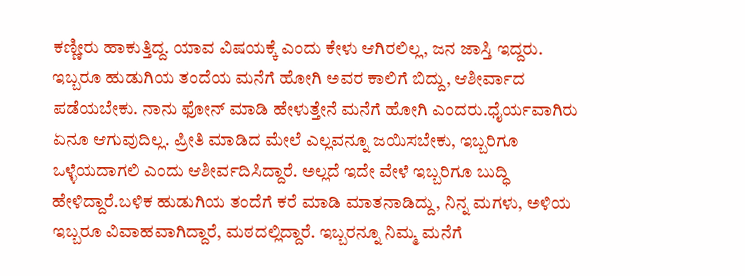ಕಣ್ಣೀರು ಹಾಕುತ್ತಿದ್ದ. ಯಾವ ವಿಷಯಕ್ಕೆ ಎಂದು ಕೇಳು ಆಗಿರಲಿಲ್ಲ, ಜನ ಜಾಸ್ತಿ ಇದ್ದರು. ಇಬ್ಬರೂ ಹುಡುಗಿಯ ತಂದೆಯ ಮನೆಗೆ ಹೋಗಿ ಅವರ ಕಾಲಿಗೆ ಬಿದ್ದು, ಆಶೀರ್ವಾದ ಪಡೆಯಬೇಕು. ನಾನು ಫೋನ್ ಮಾಡಿ ಹೇಳುತ್ತೇನೆ ಮನೆಗೆ ಹೋಗಿ ಎಂದರು.ಧೈರ್ಯವಾಗಿರು ಏನೂ ಆಗುವುದಿಲ್ಲ. ಪ್ರೀತಿ ಮಾಡಿದ ಮೇಲೆ ಎಲ್ಲವನ್ನೂ ಜಯಿಸಬೇಕು, ಇಬ್ಬರಿಗೂ ಒಳ್ಳೆಯದಾಗಲಿ ಎಂದು ಆಶೀರ್ವದಿಸಿದ್ದಾರೆ. ಅಲ್ಲದೆ ಇದೇ ವೇಳೆ ಇಬ್ಬರಿಗೂ ಬುದ್ಧಿ ಹೇಳಿದ್ದಾರೆ.ಬಳಿಕ ಹುಡುಗಿಯ ತಂದೆಗೆ ಕರೆ ಮಾಡಿ ಮಾತನಾಡಿದ್ದು, ನಿನ್ನ ಮಗಳು, ಅಳಿಯ ಇಬ್ಬರೂ ವಿವಾಹವಾಗಿದ್ದಾರೆ, ಮಠದಲ್ಲಿದ್ದಾರೆ. ಇಬ್ಬರನ್ನೂ ನಿಮ್ಮ ಮನೆಗೆ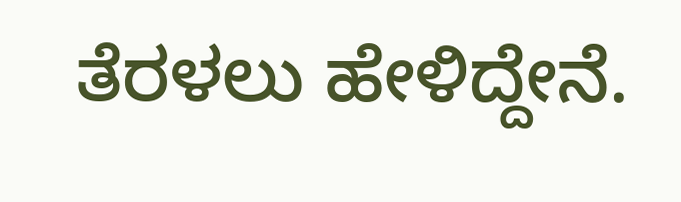ತೆರಳಲು ಹೇಳಿದ್ದೇನೆ.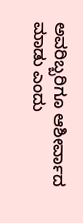ಅವರಿಬ್ಬರಿಗೂ ಆಶೀರ್ವಾದ ಮಾಡು ಎಂದು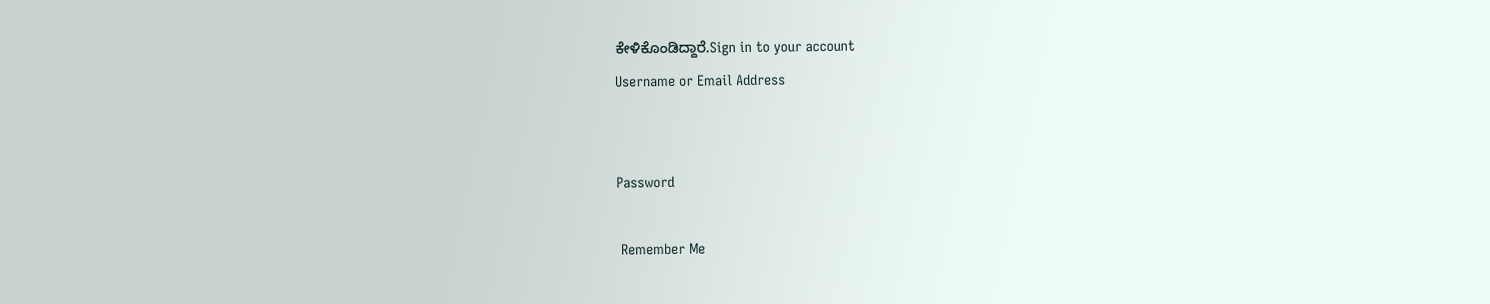ಕೇಳಿಕೊಂಡಿದ್ದಾರೆ.Sign in to your account
Username or Email Address


Password

 Remember Me